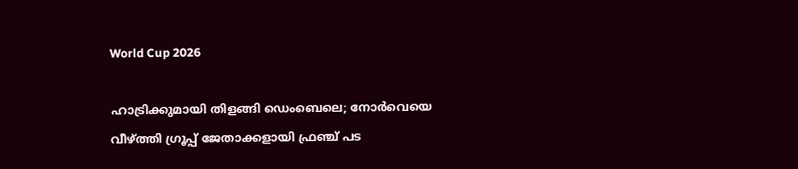World Cup 2026

ഹാട്രിക്കുമായി തിളങ്ങി ഡെംബെലെ; നോർവെയെ വീഴ്ത്തി ഗ്രൂപ്പ് ജേതാക്കളായി ഫ്രഞ്ച് പട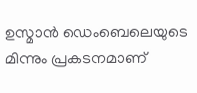ഉസ്മാൻ ഡെംബെലെയുടെ മിന്നും പ്രകടനമാണ്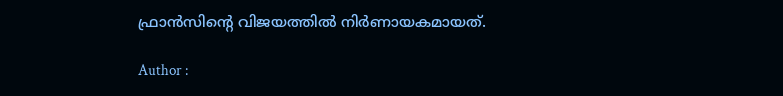ഫ്രാൻസിൻ്റെ വിജയത്തിൽ നിർണായകമായത്.

Author :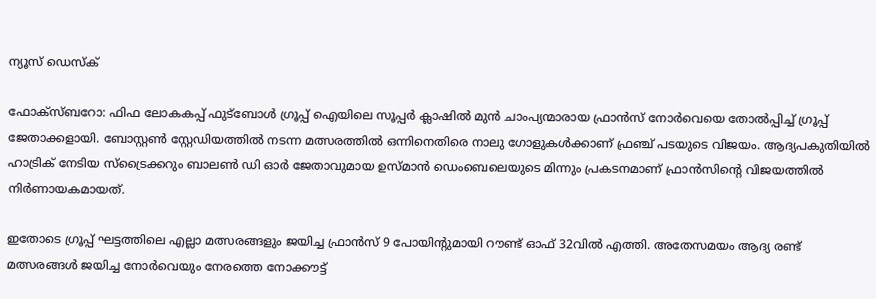ന്യൂസ് ഡെസ്ക്

ഫോക്സ്‌ബറോ: ഫിഫ ലോകകപ്പ് ഫുട്ബോൾ ഗ്രൂപ്പ് ഐയിലെ സൂപ്പർ ക്ലാഷിൽ മുൻ ചാംപ്യന്മാരായ ഫ്രാൻസ് നോർവെയെ തോൽപ്പിച്ച് ഗ്രൂപ്പ് ജേതാക്കളായി. ബോസ്റ്റൺ സ്റ്റേഡിയത്തിൽ നടന്ന മത്സരത്തിൽ ഒന്നിനെതിരെ നാലു ഗോളുകൾക്കാണ് ഫ്രഞ്ച് പടയുടെ വിജയം. ആദ്യപകുതിയിൽ ഹാട്രിക് നേടിയ സ്ട്രൈക്കറും ബാലൺ ഡി ഓർ ജേതാവുമായ ഉസ്മാൻ ഡെംബെലെയുടെ മിന്നും പ്രകടനമാണ് ഫ്രാൻസിൻ്റെ വിജയത്തിൽ നിർണായകമായത്.

ഇതോടെ ഗ്രൂപ്പ് ഘട്ടത്തിലെ എല്ലാ മത്സരങ്ങളും ജയിച്ച ഫ്രാൻസ് 9 പോയിൻ്റുമായി റൗണ്ട് ഓഫ് 32വിൽ എത്തി. അതേസമയം ആദ്യ രണ്ട് മത്സരങ്ങൾ ജയിച്ച നോർവെയും നേരത്തെ നോക്കൗട്ട്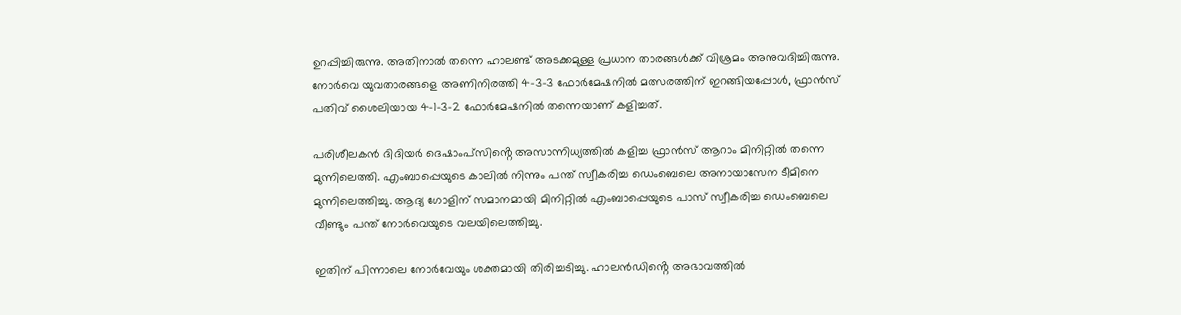ഉറപ്പിച്ചിരുന്നു. അതിനാൽ തന്നെ ഹാലണ്ട് അടക്കമുള്ള പ്രധാന താരങ്ങൾക്ക് വിശ്രമം അനുവദിച്ചിരുന്നു. നോർവെ യുവതാരങ്ങളെ അണിനിരത്തി 4-3-3 ഫോർമേഷനിൽ മത്സരത്തിന് ഇറങ്ങിയപ്പോൾ, ഫ്രാൻസ് പതിവ് ശൈലിയായ 4-1-3-2 ഫോർമേഷനിൽ തന്നെയാണ് കളിച്ചത്.

പരിശീലകൻ ദിദിയർ ദെഷാംപ്സിൻ്റെ അസാന്നിധ്യത്തിൽ കളിച്ച ഫ്രാൻസ് ആറാം മിനിറ്റിൽ തന്നെ മുന്നിലെത്തി. എംബാപ്പെയുടെ കാലിൽ നിന്നും പന്ത് സ്വീകരിച്ച ഡെംബെലെ അനായാസേന ടീമിനെ മുന്നിലെത്തിച്ചു. ആദ്യ ഗോളിന് സമാനമായി മിനിറ്റിൽ എംബാപ്പെയുടെ പാസ് സ്വീകരിച്ച ഡെംബെലെ വീണ്ടും പന്ത് നോർവെയുടെ വലയിലെത്തിച്ചു.

ഇതിന് പിന്നാലെ നോർവേയും ശക്തമായി തിരിച്ചടിച്ചു. ഹാലൻഡിൻ്റെ അഭാവത്തിൽ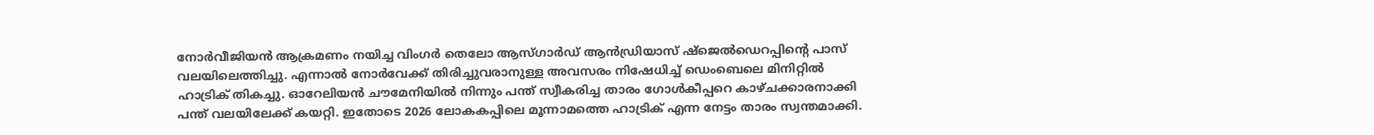നോർവീജിയൻ ആക്രമണം നയിച്ച വിംഗർ തെലോ ആസ്ഗാർഡ് ആൻഡ്രിയാസ് ഷ്ജെൽഡെറപ്പിൻ്റെ പാസ് വലയിലെത്തിച്ചു. എന്നാൽ നോർവേക്ക് തിരിച്ചുവരാനുള്ള അവസരം നിഷേധിച്ച് ഡെംബെലെ മിനിറ്റിൽ ഹാട്രിക് തികച്ചു. ഓറേലിയൻ ചൗമേനിയിൽ നിന്നും പന്ത് സ്വീകരിച്ച താരം ഗോൾകീപ്പറെ കാഴ്ചക്കാരനാക്കി പന്ത് വലയിലേക്ക് കയറ്റി. ഇതോടെ 2026 ലോകകപ്പിലെ മൂന്നാമത്തെ ഹാട്രിക് എന്ന നേട്ടം താരം സ്വന്തമാക്കി.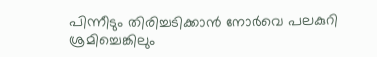പിന്നീടും തിരിച്ചടിക്കാൻ നോർവെ പലകുറി ശ്രമിച്ചെങ്കിലും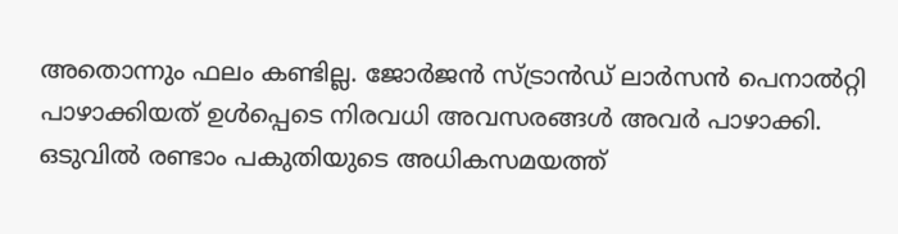അതൊന്നും ഫലം കണ്ടില്ല. ജോർജൻ സ്ട്രാൻഡ് ലാർസൻ പെനാൽറ്റി പാഴാക്കിയത് ഉൾപ്പെടെ നിരവധി അവസരങ്ങൾ അവർ പാഴാക്കി. ഒടുവിൽ രണ്ടാം പകുതിയുടെ അധികസമയത്ത്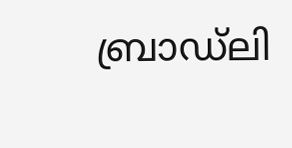ബ്രാഡ്‌ലി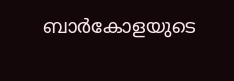ബാർകോളയുടെ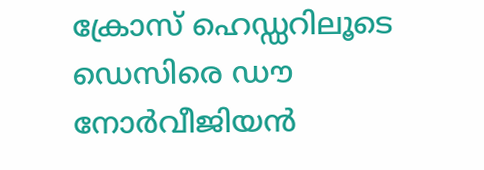ക്രോസ് ഹെഡ്ഡറിലൂടെ ഡെസിരെ ഡൗ നോർവീജിയൻ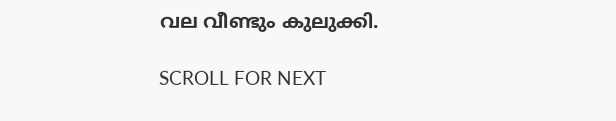വല വീണ്ടും കുലുക്കി.

SCROLL FOR NEXT